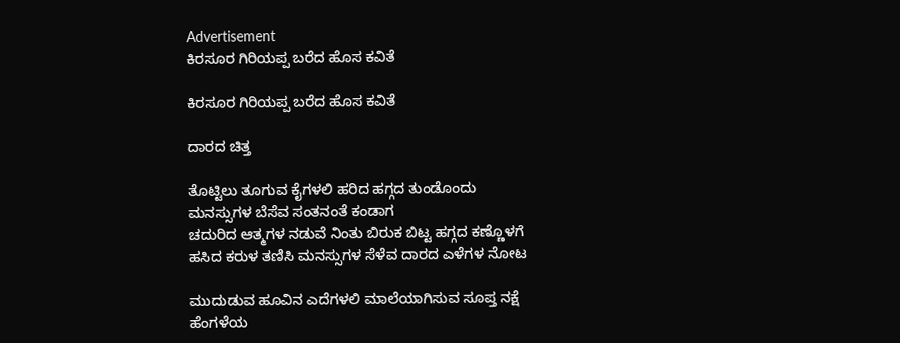Advertisement
ಕಿರಸೂರ ಗಿರಿಯಪ್ಪ ಬರೆದ ಹೊಸ ಕವಿತೆ

ಕಿರಸೂರ ಗಿರಿಯಪ್ಪ ಬರೆದ ಹೊಸ ಕವಿತೆ

ದಾರದ ಚಿತ್ತ

ತೊಟ್ಟಿಲು ತೂಗುವ ಕೈಗಳಲಿ ಹರಿದ ಹಗ್ಗದ ತುಂಡೊಂದು
ಮನಸ್ಸುಗಳ ಬೆಸೆವ ಸಂತನಂತೆ ಕಂಡಾಗ
ಚದುರಿದ ಆತ್ಮಗಳ ನಡುವೆ ನಿಂತು ಬಿರುಕ ಬಿಟ್ಟ ಹಗ್ಗದ ಕಣ್ಣೊಳಗೆ
ಹಸಿದ ಕರುಳ ತಣಿಸಿ ಮನಸ್ಸುಗಳ ಸೆಳೆವ ದಾರದ ಎಳೆಗಳ ನೋಟ

ಮುದುಡುವ ಹೂವಿನ ಎದೆಗಳಲಿ ಮಾಲೆಯಾಗಿಸುವ ಸೂಪ್ತ ನಕ್ಷೆ
ಹೆಂಗಳೆಯ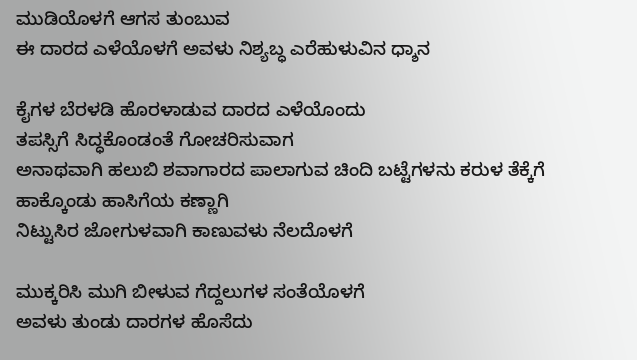ಮುಡಿಯೊಳಗೆ ಆಗಸ ತುಂಬುವ
ಈ ದಾರದ ಎಳೆಯೊಳಗೆ ಅವಳು ನಿಶ್ಯಬ್ಧ ಎರೆಹುಳುವಿನ ಧ್ಶಾನ

ಕೈಗಳ ಬೆರಳಡಿ ಹೊರಳಾಡುವ ದಾರದ ಎಳೆಯೊಂದು
ತಪಸ್ಸಿಗೆ ಸಿದ್ಧಕೊಂಡಂತೆ ಗೋಚರಿಸುವಾಗ
ಅನಾಥವಾಗಿ ಹಲುಬಿ ಶವಾಗಾರದ ಪಾಲಾಗುವ ಚಿಂದಿ ಬಟ್ಟೆಗಳನು ಕರುಳ ತೆಕ್ಕೆಗೆ ಹಾಕ್ಕೊಂಡು ಹಾಸಿಗೆಯ ಕಣ್ಣಾಗಿ
ನಿಟ್ಟುಸಿರ ಜೋಗುಳವಾಗಿ ಕಾಣುವಳು ನೆಲದೊಳಗೆ

ಮುಕ್ಕರಿಸಿ ಮುಗಿ ಬೀಳುವ ಗೆದ್ದಲುಗಳ ಸಂತೆಯೊಳಗೆ
ಅವಳು ತುಂಡು ದಾರಗಳ ಹೊಸೆದು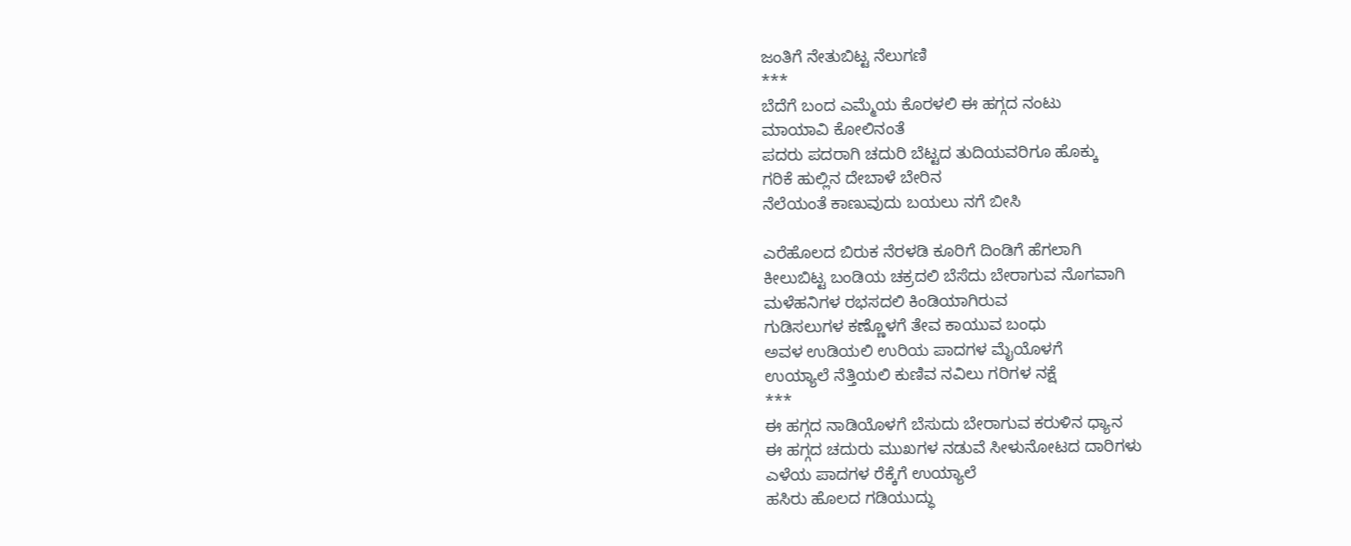ಜಂತಿಗೆ ನೇತುಬಿಟ್ಟ ನೆಲುಗಣಿ
***
ಬೆದೆಗೆ ಬಂದ ಎಮ್ಮೆಯ ಕೊರಳಲಿ ಈ ಹಗ್ಗದ ನಂಟು
ಮಾಯಾವಿ ಕೋಲಿನಂತೆ
ಪದರು ಪದರಾಗಿ ಚದುರಿ ಬೆಟ್ಟದ ತುದಿಯವರಿಗೂ ಹೊಕ್ಕು
ಗರಿಕೆ ಹುಲ್ಲಿನ ದೇಬಾಳೆ ಬೇರಿನ
ನೆಲೆಯಂತೆ ಕಾಣುವುದು ಬಯಲು ನಗೆ ಬೀಸಿ

ಎರೆಹೊಲದ ಬಿರುಕ ನೆರಳಡಿ ಕೂರಿಗೆ ದಿಂಡಿಗೆ ಹೆಗಲಾಗಿ
ಕೀಲುಬಿಟ್ಟ ಬಂಡಿಯ ಚಕ್ರದಲಿ ಬೆಸೆದು ಬೇರಾಗುವ ನೊಗವಾಗಿ
ಮಳೆಹನಿಗಳ ರಭಸದಲಿ ಕಿಂಡಿಯಾಗಿರುವ
ಗುಡಿಸಲುಗಳ ಕಣ್ಣೊಳಗೆ ತೇವ ಕಾಯುವ ಬಂಧು
ಅವಳ ಉಡಿಯಲಿ ಉರಿಯ ಪಾದಗಳ ಮೈಯೊಳಗೆ
ಉಯ್ಯಾಲೆ ನೆತ್ತಿಯಲಿ ಕುಣಿವ ನವಿಲು ಗರಿಗಳ ನಕ್ಷೆ
***
ಈ ಹಗ್ಗದ ನಾಡಿಯೊಳಗೆ ಬೆಸುದು ಬೇರಾಗುವ ಕರುಳಿನ ಧ್ಯಾನ
ಈ ಹಗ್ಗದ ಚದುರು ಮುಖಗಳ ನಡುವೆ ಸೀಳುನೋಟದ ದಾರಿಗಳು
ಎಳೆಯ ಪಾದಗಳ ರೆಕ್ಕೆಗೆ ಉಯ್ಯಾಲೆ
ಹಸಿರು ಹೊಲದ ಗಡಿಯುದ್ಧು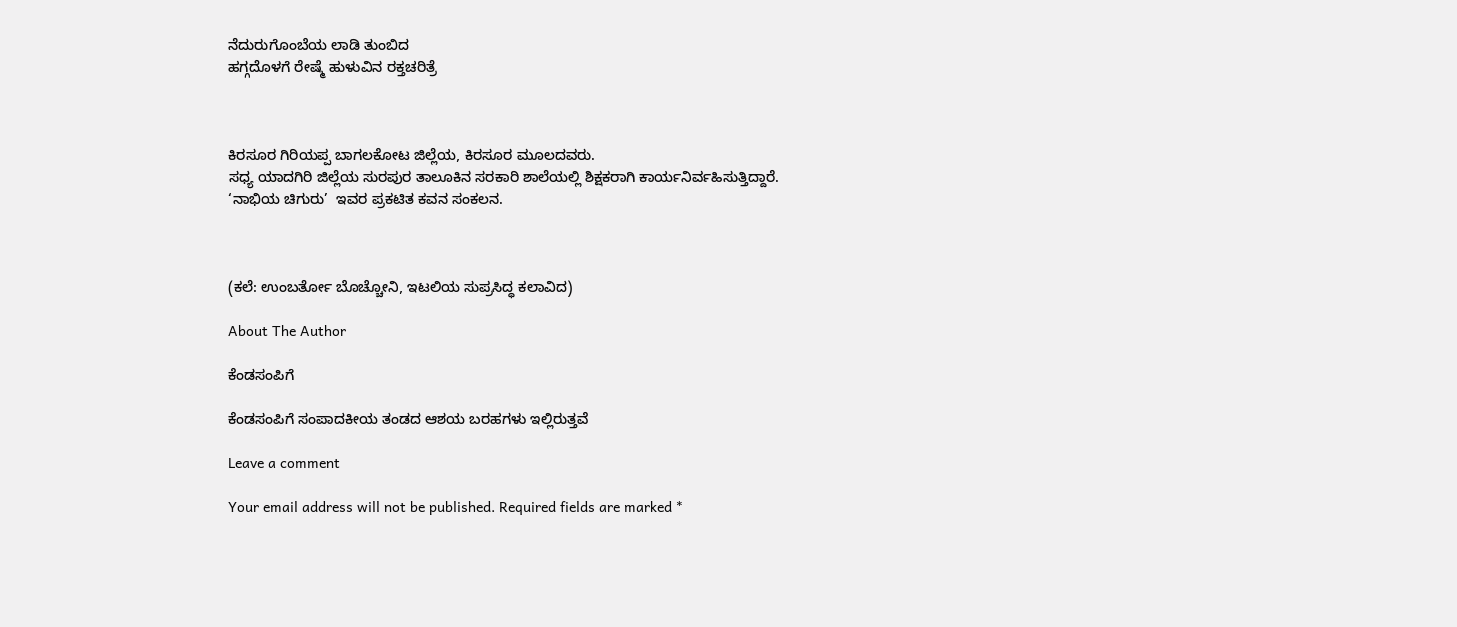ನೆದುರುಗೊಂಬೆಯ ಲಾಡಿ ತುಂಬಿದ
ಹಗ್ಗದೊಳಗೆ ರೇಷ್ಮೆ ಹುಳುವಿನ ರಕ್ತಚರಿತ್ರೆ



ಕಿರಸೂರ ಗಿರಿಯಪ್ಪ ಬಾಗಲಕೋಟ ಜಿಲ್ಲೆಯ, ಕಿರಸೂರ ಮೂಲದವರು.
ಸಧ್ಯ ಯಾದಗಿರಿ ಜಿಲ್ಲೆಯ ಸುರಪುರ ತಾಲೂಕಿನ ಸರಕಾರಿ ಶಾಲೆಯಲ್ಲಿ ಶಿಕ್ಷಕರಾಗಿ ಕಾರ್ಯನಿರ್ವಹಿಸುತ್ತಿದ್ದಾರೆ.
‘ನಾಭಿಯ ಚಿಗುರು’  ಇವರ ಪ್ರಕಟಿತ ಕವನ ಸಂಕಲನ.



(ಕಲೆ: ಉಂಬರ್ತೋ ಬೊಚ್ಚೋನಿ, ಇಟಲಿಯ ಸುಪ್ರಸಿದ್ಧ ಕಲಾವಿದ)

About The Author

ಕೆಂಡಸಂಪಿಗೆ

ಕೆಂಡಸಂಪಿಗೆ ಸಂಪಾದಕೀಯ ತಂಡದ ಆಶಯ ಬರಹಗಳು ಇಲ್ಲಿರುತ್ತವೆ

Leave a comment

Your email address will not be published. Required fields are marked *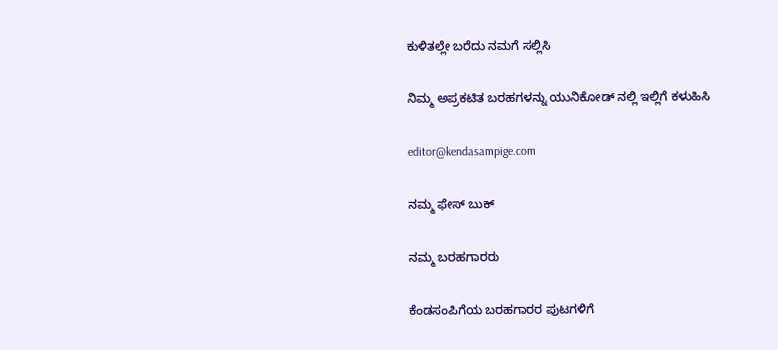ಕುಳಿತಲ್ಲೇ ಬರೆದು ನಮಗೆ ಸಲ್ಲಿಸಿ

ನಿಮ್ಮ ಅಪ್ರಕಟಿತ ಬರಹಗಳನ್ನು ಯುನಿಕೋಡ್ ನಲ್ಲಿ ಇಲ್ಲಿಗೆ ಕಳುಹಿಸಿ

editor@kendasampige.com

ನಮ್ಮ ಫೇಸ್ ಬುಕ್

ನಮ್ಮ ಬರಹಗಾರರು

ಕೆಂಡಸಂಪಿಗೆಯ ಬರಹಗಾರರ ಪುಟಗಳಿಗೆ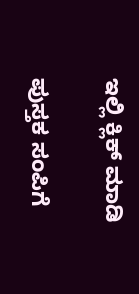ಇಲ್ಲಿ ಕ್ಲಿಕ್ ಮಾಡಿ

ಪುಸ್ತಕ ಸಂಪಿಗೆ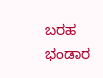ಬರಹ ಭಂಡಾರ